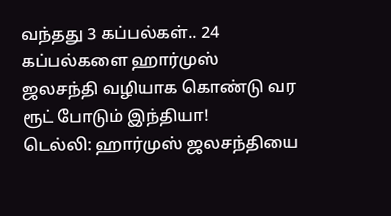வந்தது 3 கப்பல்கள்.. 24 கப்பல்களை ஹார்முஸ் ஜலசந்தி வழியாக கொண்டு வர ரூட் போடும் இந்தியா!
டெல்லி: ஹார்முஸ் ஜலசந்தியை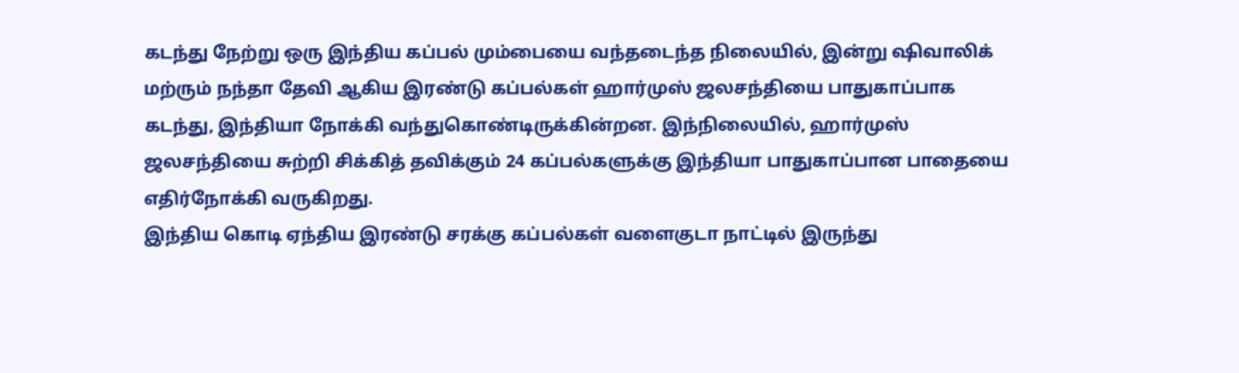கடந்து நேற்று ஒரு இந்திய கப்பல் மும்பையை வந்தடைந்த நிலையில், இன்று ஷிவாலிக் மற்ரும் நந்தா தேவி ஆகிய இரண்டு கப்பல்கள் ஹார்முஸ் ஜலசந்தியை பாதுகாப்பாக கடந்து, இந்தியா நோக்கி வந்துகொண்டிருக்கின்றன. இந்நிலையில், ஹார்முஸ் ஜலசந்தியை சுற்றி சிக்கித் தவிக்கும் 24 கப்பல்களுக்கு இந்தியா பாதுகாப்பான பாதையை எதிர்நோக்கி வருகிறது.
இந்திய கொடி ஏந்திய இரண்டு சரக்கு கப்பல்கள் வளைகுடா நாட்டில் இருந்து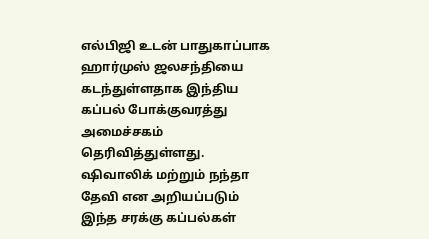எல்பிஜி உடன் பாதுகாப்பாக ஹார்முஸ் ஜலசந்தியை கடந்துள்ளதாக இந்திய கப்பல் போக்குவரத்து அமைச்சகம் தெரிவித்துள்ளது. ஷிவாலிக் மற்றும் நந்தா தேவி என அறியப்படும் இந்த சரக்கு கப்பல்கள்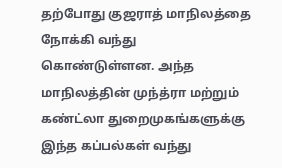தற்போது குஜராத் மாநிலத்தை நோக்கி வந்து கொண்டுள்ளன. அந்த மாநிலத்தின் முந்த்ரா மற்றும் கண்ட்லா துறைமுகங்களுக்கு இந்த கப்பல்கள் வந்து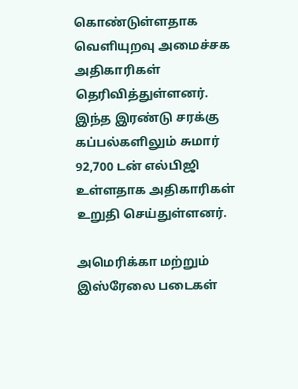கொண்டுள்ளதாக வெளியுறவு அமைச்சக அதிகாரிகள் தெரிவித்துள்ளனர். இந்த இரண்டு சரக்கு கப்பல்களிலும் சுமார் 92,700 டன் எல்பிஜி உள்ளதாக அதிகாரிகள் உறுதி செய்துள்ளனர்.

அமெரிக்கா மற்றும் இஸ்ரேலை படைகள்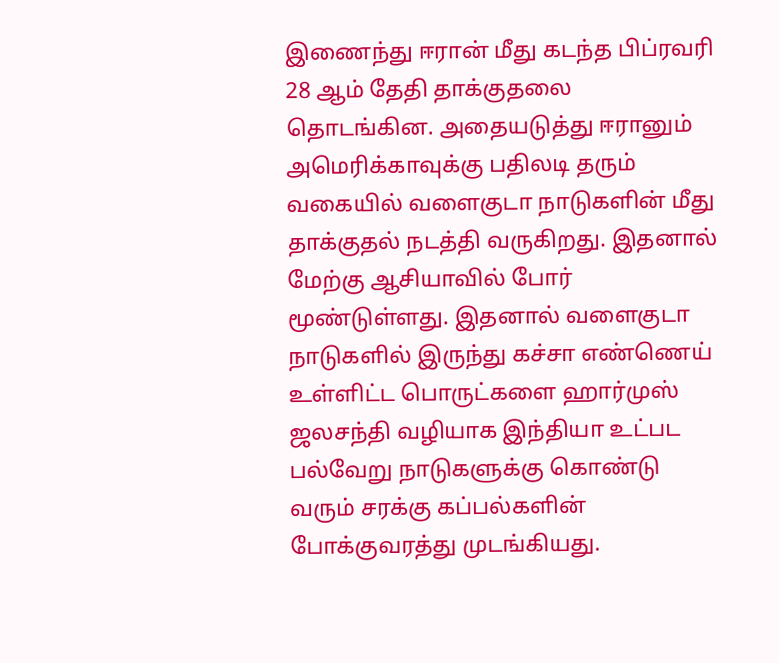இணைந்து ஈரான் மீது கடந்த பிப்ரவரி 28 ஆம் தேதி தாக்குதலை தொடங்கின. அதையடுத்து ஈரானும் அமெரிக்காவுக்கு பதிலடி தரும் வகையில் வளைகுடா நாடுகளின் மீது தாக்குதல் நடத்தி வருகிறது. இதனால் மேற்கு ஆசியாவில் போர் மூண்டுள்ளது. இதனால் வளைகுடா நாடுகளில் இருந்து கச்சா எண்ணெய் உள்ளிட்ட பொருட்களை ஹார்முஸ் ஜலசந்தி வழியாக இந்தியா உட்பட பல்வேறு நாடுகளுக்கு கொண்டு வரும் சரக்கு கப்பல்களின் போக்குவரத்து முடங்கியது.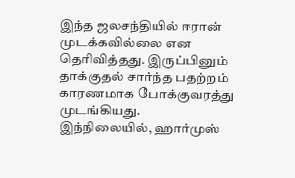இந்த ஜலசந்தியில் ஈரான் முடக்கவில்லை என தெரிவித்தது. இருப்பினும் தாக்குதல் சார்ந்த பதற்றம் காரணமாக போக்குவரத்து முடங்கியது.
இந்நிலையில், ஹார்முஸ்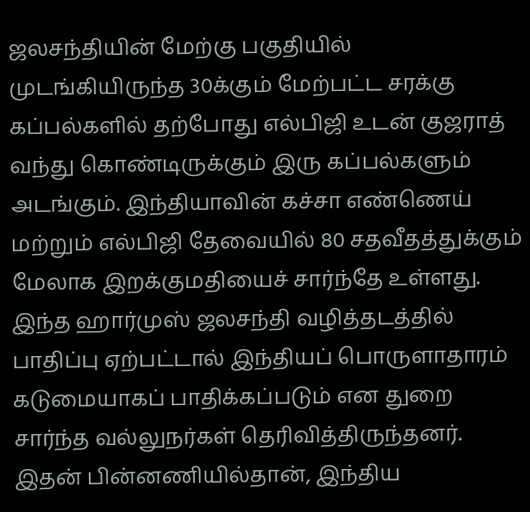ஜலசந்தியின் மேற்கு பகுதியில் முடங்கியிருந்த 30க்கும் மேற்பட்ட சரக்கு கப்பல்களில் தற்போது எல்பிஜி உடன் குஜராத் வந்து கொண்டிருக்கும் இரு கப்பல்களும் அடங்கும். இந்தியாவின் கச்சா எண்ணெய் மற்றும் எல்பிஜி தேவையில் 80 சதவீதத்துக்கும் மேலாக இறக்குமதியைச் சார்ந்தே உள்ளது. இந்த ஹார்முஸ் ஜலசந்தி வழித்தடத்தில் பாதிப்பு ஏற்பட்டால் இந்தியப் பொருளாதாரம் கடுமையாகப் பாதிக்கப்படும் என துறை சார்ந்த வல்லுநர்கள் தெரிவித்திருந்தனர்.
இதன் பின்னணியில்தான், இந்திய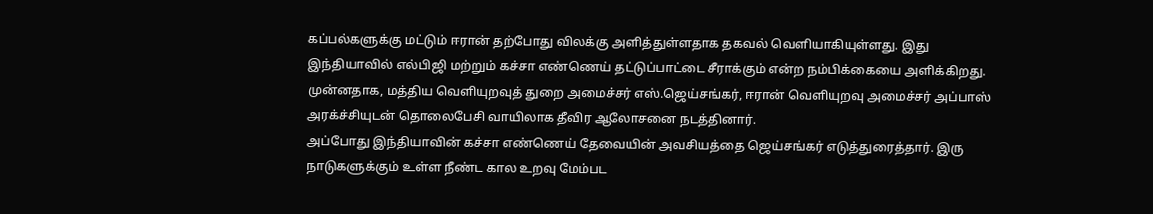கப்பல்களுக்கு மட்டும் ஈரான் தற்போது விலக்கு அளித்துள்ளதாக தகவல் வெளியாகியுள்ளது. இது இந்தியாவில் எல்பிஜி மற்றும் கச்சா எண்ணெய் தட்டுப்பாட்டை சீராக்கும் என்ற நம்பிக்கையை அளிக்கிறது. முன்னதாக, மத்திய வெளியுறவுத் துறை அமைச்சர் எஸ்.ஜெய்சங்கர், ஈரான் வெளியுறவு அமைச்சர் அப்பாஸ் அரக்ச்சியுடன் தொலைபேசி வாயிலாக தீவிர ஆலோசனை நடத்தினார்.
அப்போது இந்தியாவின் கச்சா எண்ணெய் தேவையின் அவசியத்தை ஜெய்சங்கர் எடுத்துரைத்தார். இரு நாடுகளுக்கும் உள்ள நீண்ட கால உறவு மேம்பட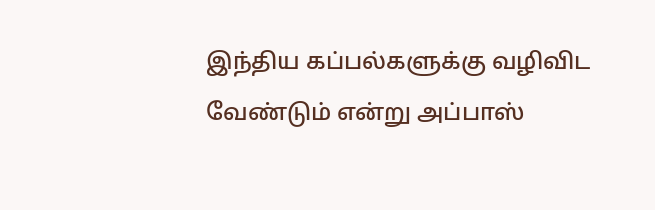இந்திய கப்பல்களுக்கு வழிவிட வேண்டும் என்று அப்பாஸ்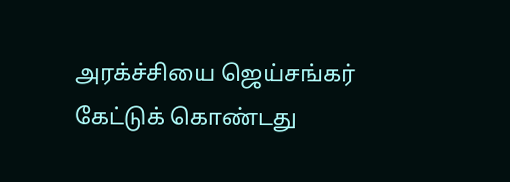அரக்ச்சியை ஜெய்சங்கர் கேட்டுக் கொண்டது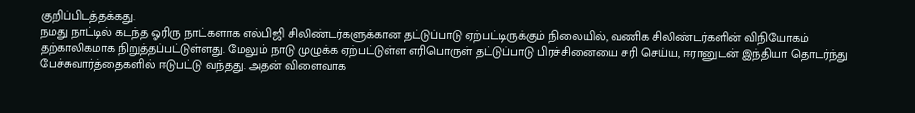குறிப்பிடத்தக்கது.
நமது நாட்டில் கடந்த ஓரிரு நாட்களாக எல்பிஜி சிலிண்டர்களுக்கான தட்டுப்பாடு ஏற்பட்டிருக்கும் நிலையில், வணிக சிலிண்டர்களின் விநியோகம் தற்காலிகமாக நிறுத்தப்பட்டுள்ளது. மேலும் நாடு முழுக்க ஏற்பட்டுள்ள எரிபொருள் தட்டுப்பாடு பிரச்சினையை சரி செய்ய, ஈரானுடன் இந்தியா தொடர்ந்து பேச்சுவார்த்தைகளில் ஈடுபட்டு வந்தது. அதன் விளைவாக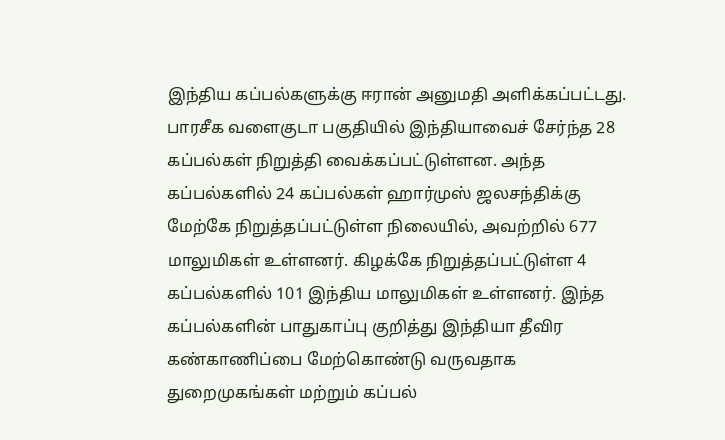இந்திய கப்பல்களுக்கு ஈரான் அனுமதி அளிக்கப்பட்டது.
பாரசீக வளைகுடா பகுதியில் இந்தியாவைச் சேர்ந்த 28 கப்பல்கள் நிறுத்தி வைக்கப்பட்டுள்ளன. அந்த கப்பல்களில் 24 கப்பல்கள் ஹார்முஸ் ஜலசந்திக்கு மேற்கே நிறுத்தப்பட்டுள்ள நிலையில், அவற்றில் 677 மாலுமிகள் உள்ளனர். கிழக்கே நிறுத்தப்பட்டுள்ள 4 கப்பல்களில் 101 இந்திய மாலுமிகள் உள்ளனர். இந்த கப்பல்களின் பாதுகாப்பு குறித்து இந்தியா தீவிர கண்காணிப்பை மேற்கொண்டு வருவதாக துறைமுகங்கள் மற்றும் கப்பல்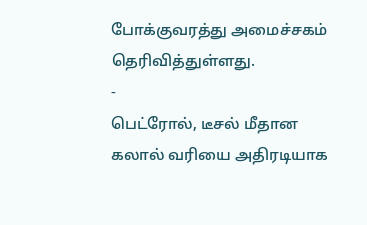போக்குவரத்து அமைச்சகம் தெரிவித்துள்ளது.
-
பெட்ரோல், டீசல் மீதான கலால் வரியை அதிரடியாக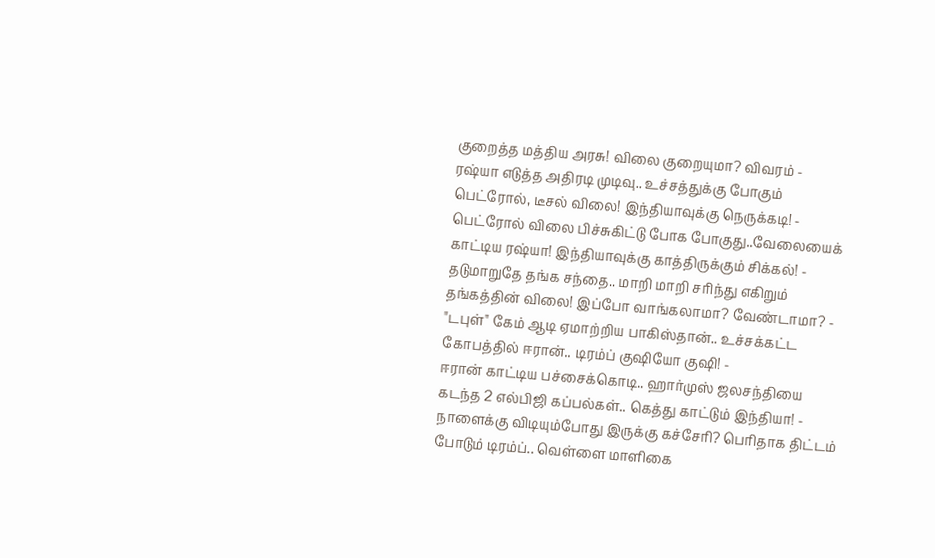குறைத்த மத்திய அரசு! விலை குறையுமா? விவரம் -
ரஷ்யா எடுத்த அதிரடி முடிவு.. உச்சத்துக்கு போகும் பெட்ரோல், டீசல் விலை! இந்தியாவுக்கு நெருக்கடி! -
பெட்ரோல் விலை பிச்சுகிட்டு போக போகுது..வேலையைக் காட்டிய ரஷ்யா! இந்தியாவுக்கு காத்திருக்கும் சிக்கல்! -
தடுமாறுதே தங்க சந்தை.. மாறி மாறி சரிந்து எகிறும் தங்கத்தின் விலை! இப்போ வாங்கலாமா? வேண்டாமா? -
"டபுள்" கேம் ஆடி ஏமாற்றிய பாகிஸ்தான்.. உச்சக்கட்ட கோபத்தில் ஈரான்.. டிரம்ப் குஷியோ குஷி! -
ஈரான் காட்டிய பச்சைக்கொடி.. ஹார்முஸ் ஜலசந்தியை கடந்த 2 எல்பிஜி கப்பல்கள்.. கெத்து காட்டும் இந்தியா! -
நாளைக்கு விடியும்போது இருக்கு கச்சேரி? பெரிதாக திட்டம் போடும் டிரம்ப்.. வெள்ளை மாளிகை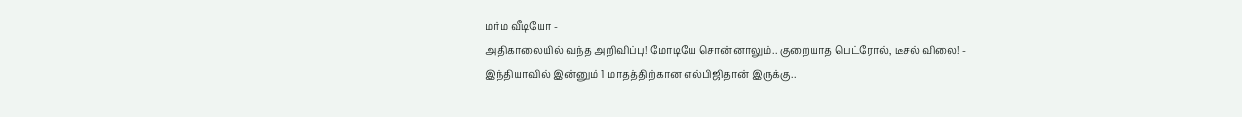மர்ம வீடியோ -
அதிகாலையில் வந்த அறிவிப்பு! மோடியே சொன்னாலும்.. குறையாத பெட்ரோல், டீசல் விலை! -
இந்தியாவில் இன்னும் 1 மாதத்திற்கான எல்பிஜிதான் இருக்கு..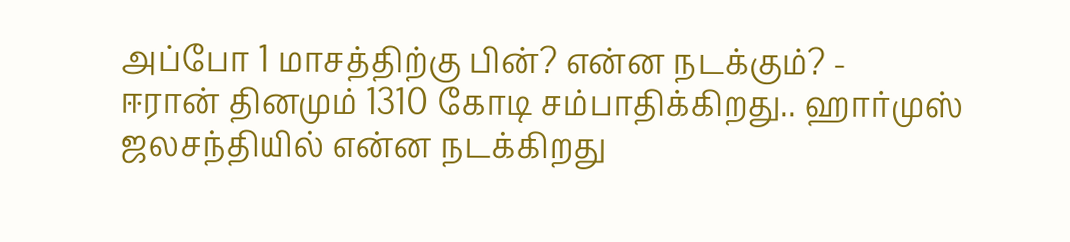அப்போ 1 மாசத்திற்கு பின்? என்ன நடக்கும்? -
ஈரான் தினமும் 1310 கோடி சம்பாதிக்கிறது.. ஹார்முஸ் ஜலசந்தியில் என்ன நடக்கிறது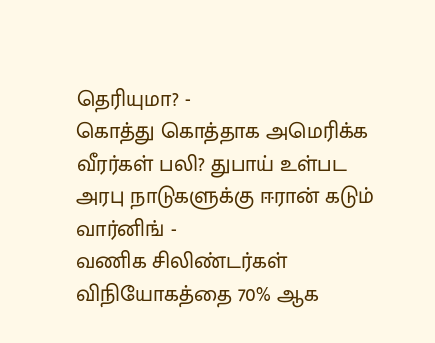தெரியுமா? -
கொத்து கொத்தாக அமெரிக்க வீரர்கள் பலி? துபாய் உள்பட அரபு நாடுகளுக்கு ஈரான் கடும் வார்னிங் -
வணிக சிலிண்டர்கள் விநியோகத்தை 70% ஆக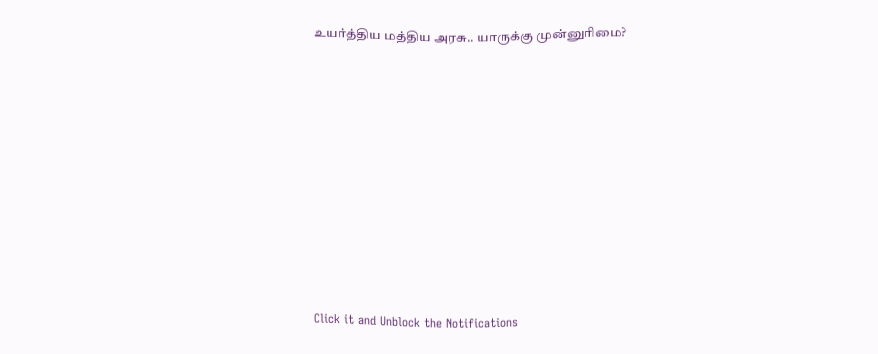உயர்த்திய மத்திய அரசு.. யாருக்கு முன்னுரிமை?












Click it and Unblock the Notifications